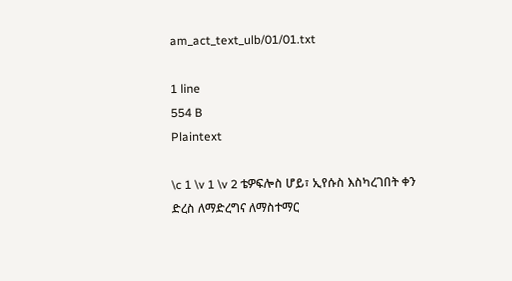am_act_text_ulb/01/01.txt

1 line
554 B
Plaintext

\c 1 \v 1 \v 2 ቴዎፍሎስ ሆይ፣ ኢየሱስ እስካረገበት ቀን ድረስ ለማድረግና ለማስተማር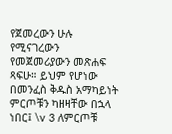የጀመረውን ሁሉ የሚናገረውን የመጀመሪያውን መጽሐፍ ጻፍሁ። ይህም የሆነው በመንፈስ ቅዱስ አማካይነት ምርጦቹን ካዘዛቸው በኋላ ነበር፤ \v 3 ለምርጦቹ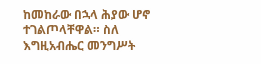ከመከራው በኋላ ሕያው ሆኖ ተገልጦላቸዋል። ስለ እግዚአብሔር መንግሥት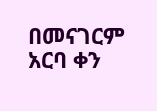በመናገርም አርባ ቀን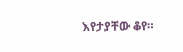እየታያቸው ቆየ።